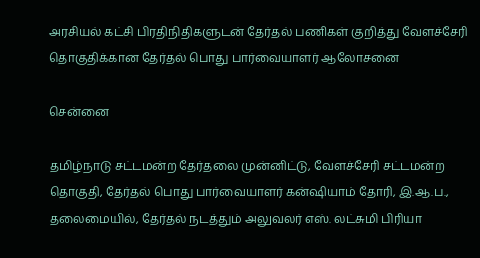அரசியல் கட்சி பிரதிநிதிகளுடன் தேர்தல் பணிகள் குறித்து வேளச்சேரி தொகுதிக்கான தேர்தல் பொது பார்வையாளர் ஆலோசனை

சென்னை

தமிழ்நாடு சட்டமன்ற தேர்தலை முன்னிட்டு, வேளச்சேரி சட்டமன்ற தொகுதி, தேர்தல் பொது பார்வையாளர் கன்ஷியாம் தோரி, இ.ஆ.ப., தலைமையில், தேர்தல் நடத்தும் அலுவலர் எஸ். லட்சுமி பிரியா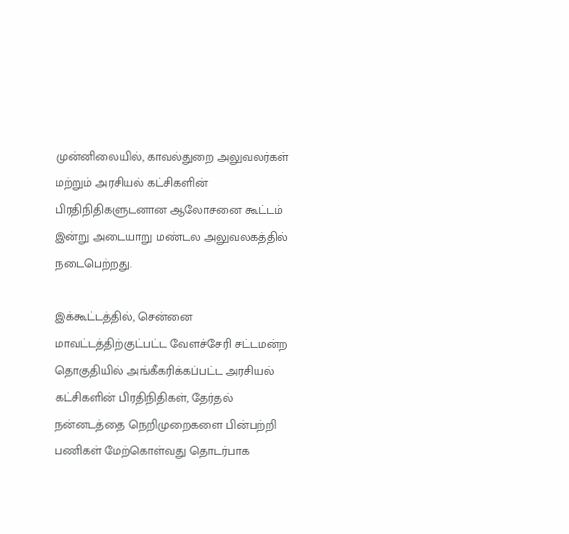முன்னிலையில், காவல்துறை அலுவலர்கள் மற்றும் அரசியல் கட்சிகளின் பிரதிநிதிகளுடனான ஆலோசனை கூட்டம் இன்று அடையாறு மண்டல அலுவலகத்தில் நடைபெற்றது.

இக்கூட்டத்தில், சென்னை மாவட்டத்திற்குட்பட்ட வேளச்சேரி சட்டமன்ற தொகுதியில் அங்கீகரிக்கப்பட்ட அரசியல் கட்சிகளின் பிரதிநிதிகள், தேர்தல் நன்னடத்தை நெறிமுறைகளை பின்பற்றி பணிகள் மேற்கொள்வது தொடர்பாக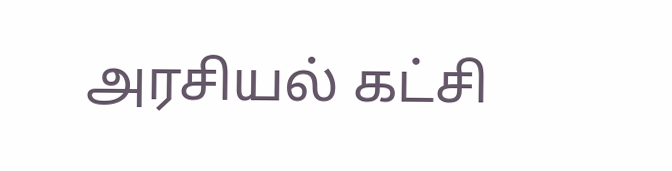அரசியல் கட்சி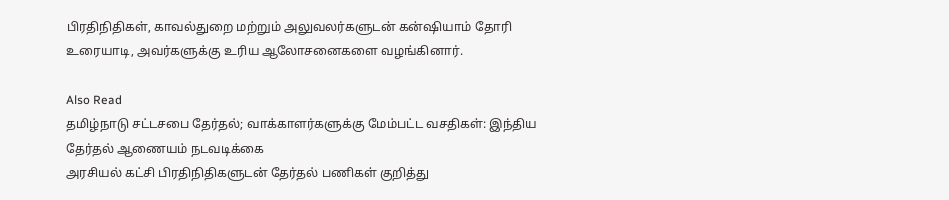பிரதிநிதிகள், காவல்துறை மற்றும் அலுவலர்களுடன் கன்ஷியாம் தோரி உரையாடி, அவர்களுக்கு உரிய ஆலோசனைகளை வழங்கினார்.

Also Read
தமிழ்நாடு சட்டசபை தேர்தல்; வாக்காளர்களுக்கு மேம்பட்ட வசதிகள்: இந்திய தேர்தல் ஆணையம் நடவடிக்கை
அரசியல் கட்சி பிரதிநிதிகளுடன் தேர்தல் பணிகள் குறித்து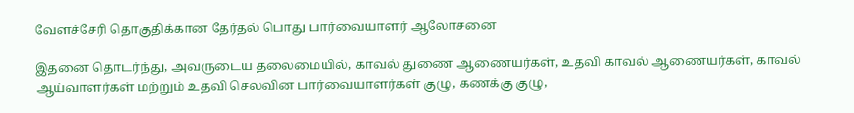வேளச்சேரி தொகுதிக்கான தேர்தல் பொது பார்வையாளர் ஆலோசனை

இதனை தொடர்ந்து, அவருடைய தலைமையில், காவல் துணை ஆணையர்கள், உதவி காவல் ஆணையர்கள், காவல் ஆய்வாளர்கள் மற்றும் உதவி செலவின பார்வையாளர்கள் குழு, கணக்கு குழு,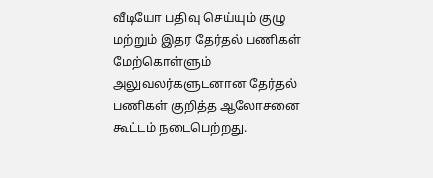வீடியோ பதிவு செய்யும் குழு மற்றும் இதர தேர்தல் பணிகள் மேற்கொள்ளும் அலுவலர்களுடனான தேர்தல் பணிகள் குறித்த ஆலோசனை கூட்டம் நடைபெற்றது.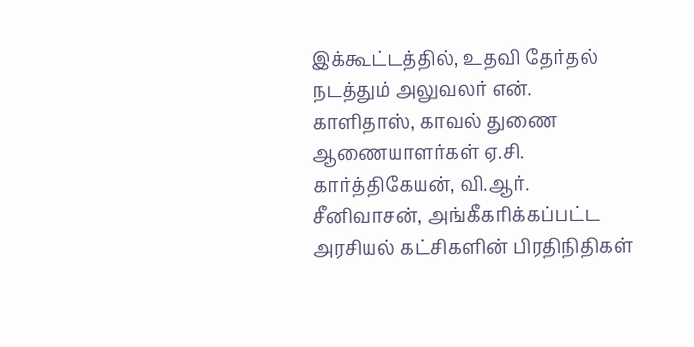இக்கூட்டத்தில், உதவி தேர்தல் நடத்தும் அலுவலர் என். காளிதாஸ், காவல் துணை ஆணையாளர்கள் ஏ.சி. கார்த்திகேயன், வி.ஆர். சீனிவாசன், அங்கீகரிக்கப்பட்ட அரசியல் கட்சிகளின் பிரதிநிதிகள்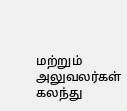மற்றும் அலுவலர்கள் கலந்து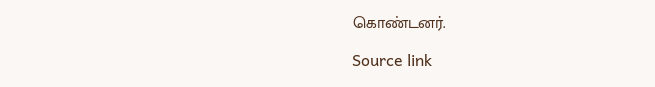கொண்டனர்.

Source link